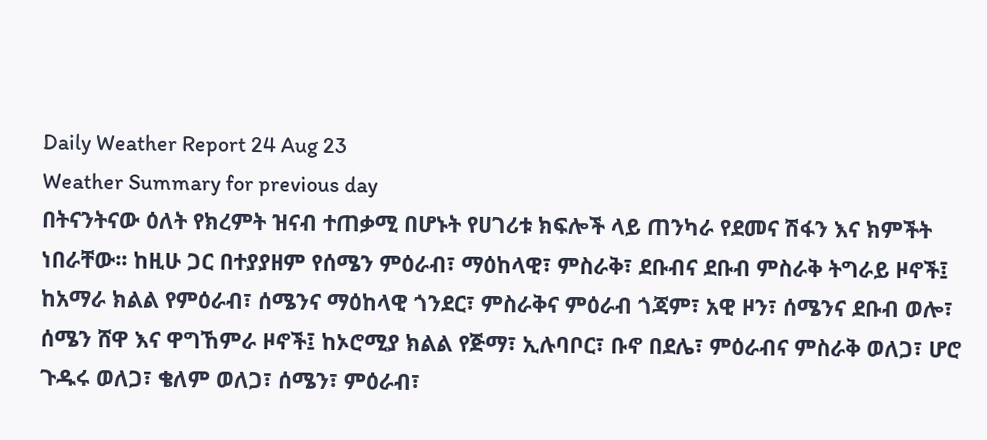Daily Weather Report 24 Aug 23
Weather Summary for previous day
በትናንትናው ዕለት የክረምት ዝናብ ተጠቃሚ በሆኑት የሀገሪቱ ክፍሎች ላይ ጠንካራ የደመና ሽፋን እና ክምችት ነበራቸው፡፡ ከዚሁ ጋር በተያያዘም የሰሜን ምዕራብ፣ ማዕከላዊ፣ ምስራቅ፣ ደቡብና ደቡብ ምስራቅ ትግራይ ዞኖች፤ ከአማራ ክልል የምዕራብ፣ ሰሜንና ማዕከላዊ ጎንደር፣ ምስራቅና ምዕራብ ጎጃም፣ አዊ ዞን፣ ሰሜንና ደቡብ ወሎ፣ ሰሜን ሸዋ እና ዋግኸምራ ዞኖች፤ ከኦሮሚያ ክልል የጅማ፣ ኢሉባቦር፣ ቡኖ በደሌ፣ ምዕራብና ምስራቅ ወለጋ፣ ሆሮ ጉዱሩ ወለጋ፣ ቄለም ወለጋ፣ ሰሜን፣ ምዕራብ፣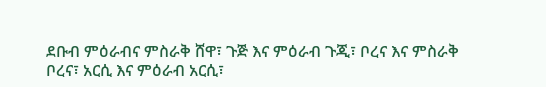ደቡብ ምዕራብና ምስራቅ ሸዋ፣ ጉጅ እና ምዕራብ ጉጂ፣ ቦረና እና ምስራቅ ቦረና፣ አርሲ እና ምዕራብ አርሲ፣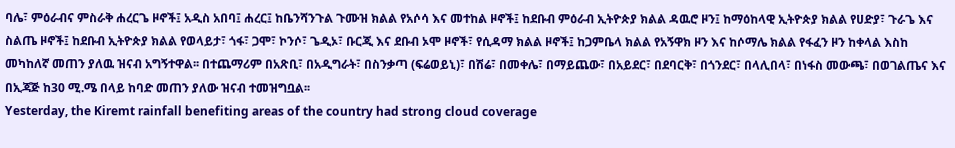ባሌ፣ ምዕራብና ምስራቅ ሐረርጌ ዞኖች፤ አዲስ አበባ፤ ሐረር፤ ከቤንሻንጉል ጉሙዝ ክልል የአሶሳ እና መተከል ዞኖች፤ ከደቡብ ምዕራብ ኢትዮጵያ ክልል ዳዉሮ ዞን፤ ከማዕከላዊ ኢትዮጵያ ክልል የሀድያ፣ ጉራጌ እና ስልጤ ዞኖች፤ ከደቡብ ኢትዮጵያ ክልል የወላይታ፣ ጎፋ፣ ጋሞ፣ ኮንሶ፣ ጌዲኦ፣ ቡርጂ እና ደቡብ ኦሞ ዞኖች፣ የሲዳማ ክልል ዞኖች፤ ከጋምቤላ ክልል የአኝዋክ ዞን እና ከሶማሌ ክልል የፋፈን ዞን ከቀላል እስከ መካከለኛ መጠን ያለዉ ዝናብ አግኝተዋል፡፡ በተጨማሪም በአጽቢ፣ በአዲግራት፣ በስንቃጣ (ፍሬወይኒ)፣ በሽሬ፣ በመቀሌ፣ በማይጨው፣ በአይደር፣ በደባርቅ፣ በጎንደር፣ በላሊበላ፣ በነፋስ መውጫ፣ በወገልጤና እና በኢጃጅ ከ30 ሚ.ሜ በላይ ከባድ መጠን ያለው ዝናብ ተመዝግቧል፡፡
Yesterday, the Kiremt rainfall benefiting areas of the country had strong cloud coverage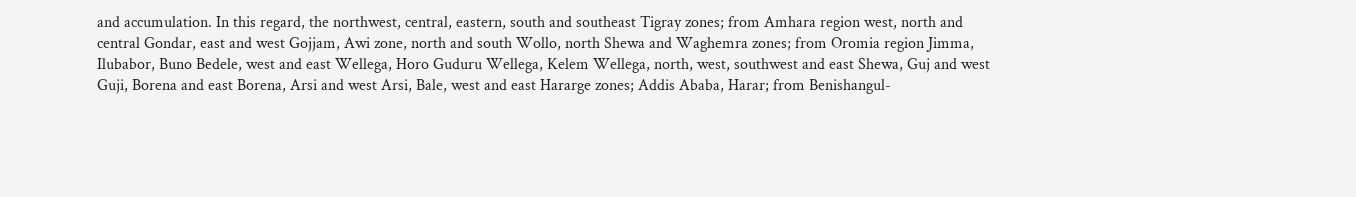and accumulation. In this regard, the northwest, central, eastern, south and southeast Tigray zones; from Amhara region west, north and central Gondar, east and west Gojjam, Awi zone, north and south Wollo, north Shewa and Waghemra zones; from Oromia region Jimma, Ilubabor, Buno Bedele, west and east Wellega, Horo Guduru Wellega, Kelem Wellega, north, west, southwest and east Shewa, Guj and west Guji, Borena and east Borena, Arsi and west Arsi, Bale, west and east Hararge zones; Addis Ababa, Harar; from Benishangul-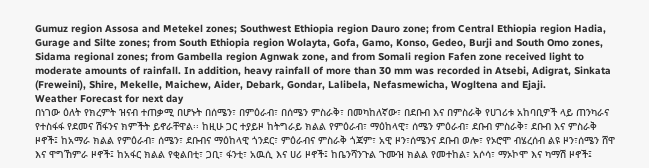Gumuz region Assosa and Metekel zones; Southwest Ethiopia region Dauro zone; from Central Ethiopia region Hadia, Gurage and Silte zones; from South Ethiopia region Wolayta, Gofa, Gamo, Konso, Gedeo, Burji and South Omo zones, Sidama regional zones; from Gambella region Agnwak zone, and from Somali region Fafen zone received light to moderate amounts of rainfall. In addition, heavy rainfall of more than 30 mm was recorded in Atsebi, Adigrat, Sinkata (Freweini), Shire, Mekelle, Maichew, Aider, Debark, Gondar, Lalibela, Nefasmewicha, Wogltena and Ejaji.
Weather Forecast for next day
በነገው ዕለት የክረምት ዝናብ ተጠቃሚ በሆኑት በሰሜን፣ በምዕራብ፣ በሰሜን ምስራቅ፣ በመካከለኛው፣ በደቡብ እና በምስራቅ የሀገሪቱ አከባቢዎች ላይ ጠንካራና የተስፋፋ የደመና ሽፋንና ክምችት ይኖራቸዋል፡፡ ከዚሁ ጋር ተያይዞ ከትግራይ ክልል የምዕራብ፣ ማዕከላዊ፣ ሰሜን ምዕራብ፣ ደቡብ ምስራቅ፣ ደቡብ እና ምስራቅ ዞኖች፤ ከአማራ ክልል የምዕራብ፣ ሰሜን፣ ደቡብና ማዕከላዊ ጎንደር፣ ምዕራብና ምስራቅ ጎጃም፣ አዊ ዞን፣ሰሜንና ደቡብ ወሎ፣ የኦሮሞ ብሄረሰብ ልዩ ዞን፣ሰሜን ሸዋ እና ዋግኸምራ ዞኖች፤ ከአፋር ክልል የቂልበቲ፣ ጋቢ፣ ፋንቲ፣ አዉሲ እና ሀሪ ዞኖች፤ ከቤንሻንጉል ጉሙዝ ክልል የመተከል፣ አሶሳ፣ ማኦኮሞ እና ካማሽ ዞኖች፤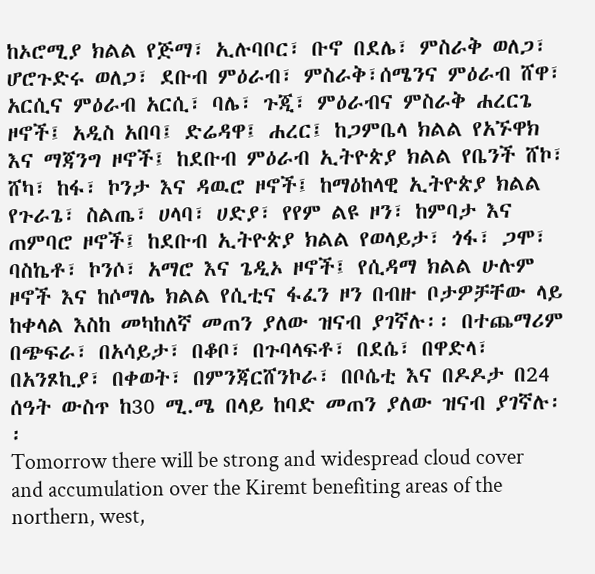ከኦሮሚያ ክልል የጅማ፣ ኢሉባቦር፣ ቡኖ በደሌ፣ ምስራቅ ወለጋ፣ ሆሮጉድሩ ወለጋ፣ ደቡብ ምዕራብ፣ ምስራቅ፣ሰሜንና ምዕራብ ሸዋ፣ አርሲና ምዕራብ አርሲ፣ ባሌ፣ ጉጂ፣ ምዕራብና ምስራቅ ሐረርጌ ዞኖች፤ አዲስ አበባ፤ ድሬዳዋ፤ ሐረር፤ ከጋምቤላ ክልል የአኙዋክ እና ማጃንግ ዞኖች፤ ከደቡብ ምዕራብ ኢትዮጵያ ክልል የቤንች ሸኮ፣ ሸካ፣ ከፋ፣ ኮንታ እና ዳዉሮ ዞኖች፤ ከማዕከላዊ ኢትዮጵያ ክልል የጉራጌ፣ ስልጤ፣ ሀላባ፣ ሀድያ፣ የየም ልዩ ዞን፣ ከምባታ እና ጠምባሮ ዞኖች፤ ከደቡብ ኢትዮጵያ ክልል የወላይታ፣ ጎፋ፣ ጋሞ፣ ባስኬቶ፣ ኮንሶ፣ አማሮ እና ጌዲኦ ዞኖች፤ የሲዳማ ክልል ሁሉም ዞኖች እና ከሶማሌ ክልል የሲቲና ፋፈን ዞን በብዙ ቦታዎቻቸው ላይ ከቀላል እስከ መካከለኛ መጠን ያለው ዝናብ ያገኛሉ፡፡ በተጨማሪም በጭፍራ፣ በአሳይታ፣ በቆቦ፣ በጉባላፍቶ፣ በደሴ፣ በዋድላ፣ በአንጾኪያ፣ በቀወት፣ በምንጃርሸንኮራ፣ በቦሴቲ እና በዶዶታ በ24 ሰዓት ውስጥ ከ30 ሚ.ሜ በላይ ከባድ መጠን ያለው ዝናብ ያገኛሉ፡፡
Tomorrow there will be strong and widespread cloud cover and accumulation over the Kiremt benefiting areas of the northern, west,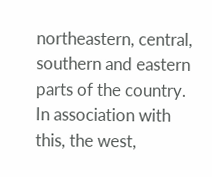northeastern, central, southern and eastern parts of the country. In association with this, the west,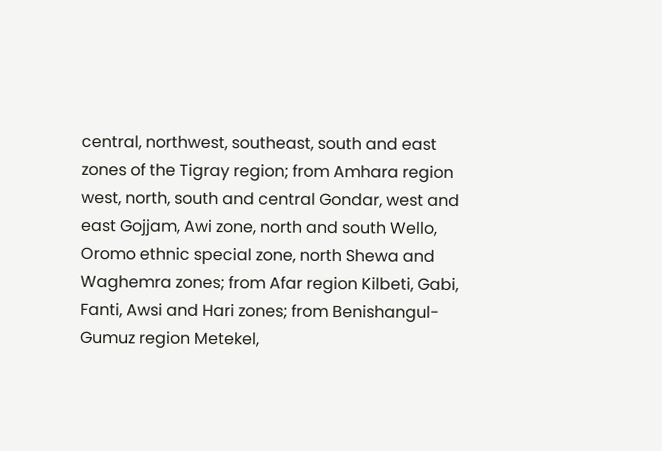central, northwest, southeast, south and east zones of the Tigray region; from Amhara region west, north, south and central Gondar, west and east Gojjam, Awi zone, north and south Wello, Oromo ethnic special zone, north Shewa and Waghemra zones; from Afar region Kilbeti, Gabi, Fanti, Awsi and Hari zones; from Benishangul-Gumuz region Metekel,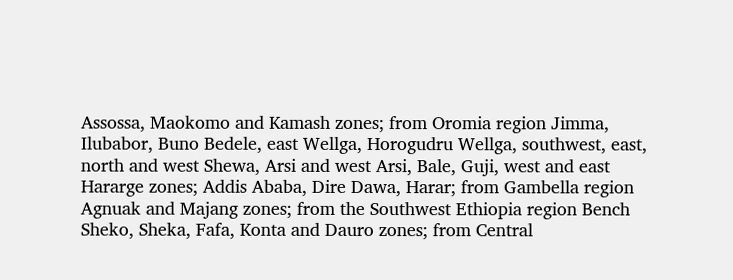Assossa, Maokomo and Kamash zones; from Oromia region Jimma, Ilubabor, Buno Bedele, east Wellga, Horogudru Wellga, southwest, east, north and west Shewa, Arsi and west Arsi, Bale, Guji, west and east Hararge zones; Addis Ababa, Dire Dawa, Harar; from Gambella region Agnuak and Majang zones; from the Southwest Ethiopia region Bench Sheko, Sheka, Fafa, Konta and Dauro zones; from Central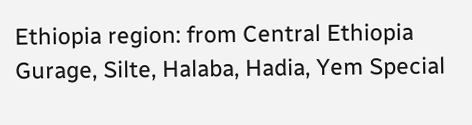Ethiopia region: from Central Ethiopia Gurage, Silte, Halaba, Hadia, Yem Special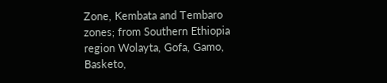Zone, Kembata and Tembaro zones; from Southern Ethiopia region Wolayta, Gofa, Gamo, Basketo,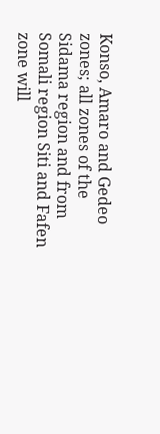Konso, Amaro and Gedeo zones; all zones of the Sidama region and from Somali region Siti and Fafen zone will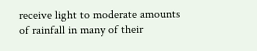receive light to moderate amounts of rainfall in many of their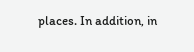places. In addition, in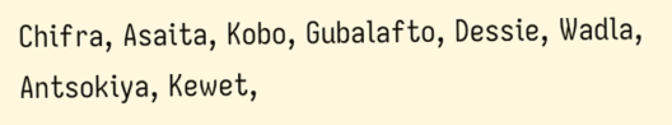Chifra, Asaita, Kobo, Gubalafto, Dessie, Wadla, Antsokiya, Kewet,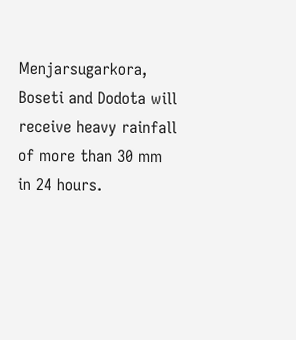Menjarsugarkora, Boseti and Dodota will receive heavy rainfall of more than 30 mm in 24 hours.